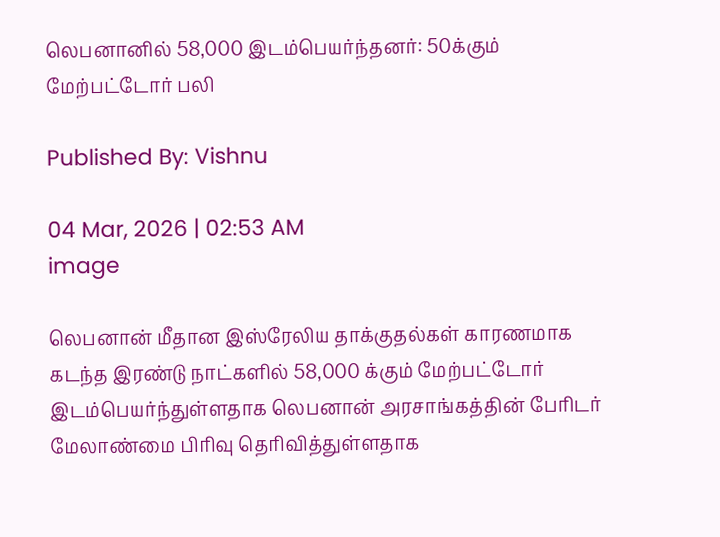லெபனானில் 58,000 இடம்பெயர்ந்தனர்: 50க்கும் மேற்பட்டோர் பலி

Published By: Vishnu

04 Mar, 2026 | 02:53 AM
image

லெபனான் மீதான இஸ்ரேலிய தாக்குதல்கள் காரணமாக கடந்த இரண்டு நாட்களில் 58,000 க்கும் மேற்பட்டோர் இடம்பெயர்ந்துள்ளதாக லெபனான் அரசாங்கத்தின் பேரிடர் மேலாண்மை பிரிவு தெரிவித்துள்ளதாக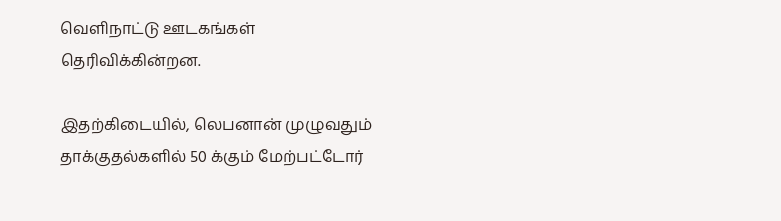வெளிநாட்டு ஊடகங்கள் தெரிவிக்கின்றன.

இதற்கிடையில், லெபனான் முழுவதும் தாக்குதல்களில் 50 க்கும் மேற்பட்டோர்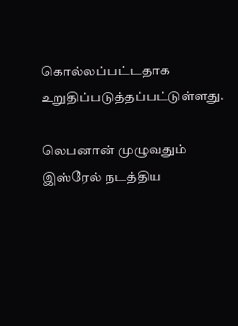கொல்லப்பட்டதாக உறுதிப்படுத்தப்பட்டுள்ளது.

லெபனான் முழுவதும் இஸ்ரேல் நடத்திய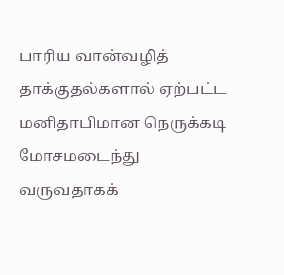பாரிய வான்வழித் தாக்குதல்களால் ஏற்பட்ட மனிதாபிமான நெருக்கடி மோசமடைந்து வருவதாகக்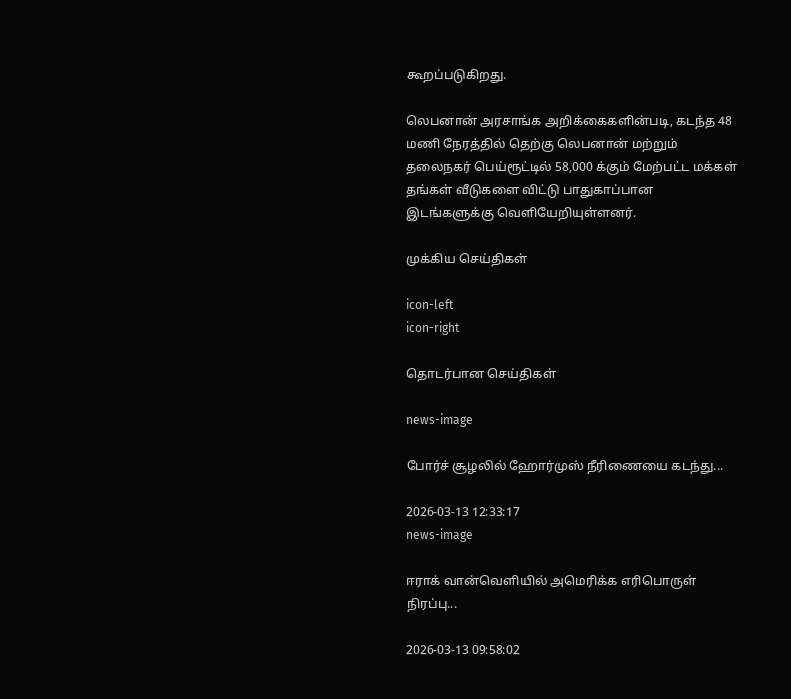கூறப்படுகிறது.

லெபனான் அரசாங்க அறிக்கைகளின்படி, கடந்த 48 மணி நேரத்தில் தெற்கு லெபனான் மற்றும் தலைநகர் பெய்ரூட்டில் 58,000 க்கும் மேற்பட்ட மக்கள் தங்கள் வீடுகளை விட்டு பாதுகாப்பான இடங்களுக்கு வெளியேறியுள்ளனர்.

முக்கிய செய்திகள்

icon-left
icon-right

தொடர்பான செய்திகள்

news-image

போர்ச் சூழலில் ஹோர்முஸ் நீரிணையை கடந்து...

2026-03-13 12:33:17
news-image

ஈராக் வான்வெளியில் அமெரிக்க எரிபொருள் நிரப்பு...

2026-03-13 09:58:02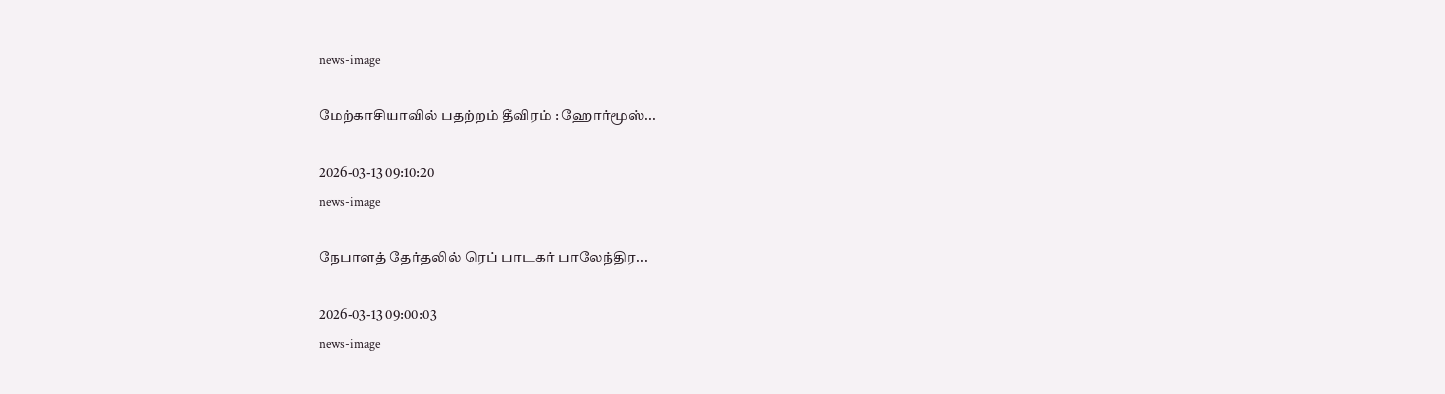news-image

மேற்காசியாவில் பதற்றம் தீவிரம் : ஹோர்மூஸ்...

2026-03-13 09:10:20
news-image

நேபாளத் தேர்தலில் ரெப் பாடகர் பாலேந்திர...

2026-03-13 09:00:03
news-image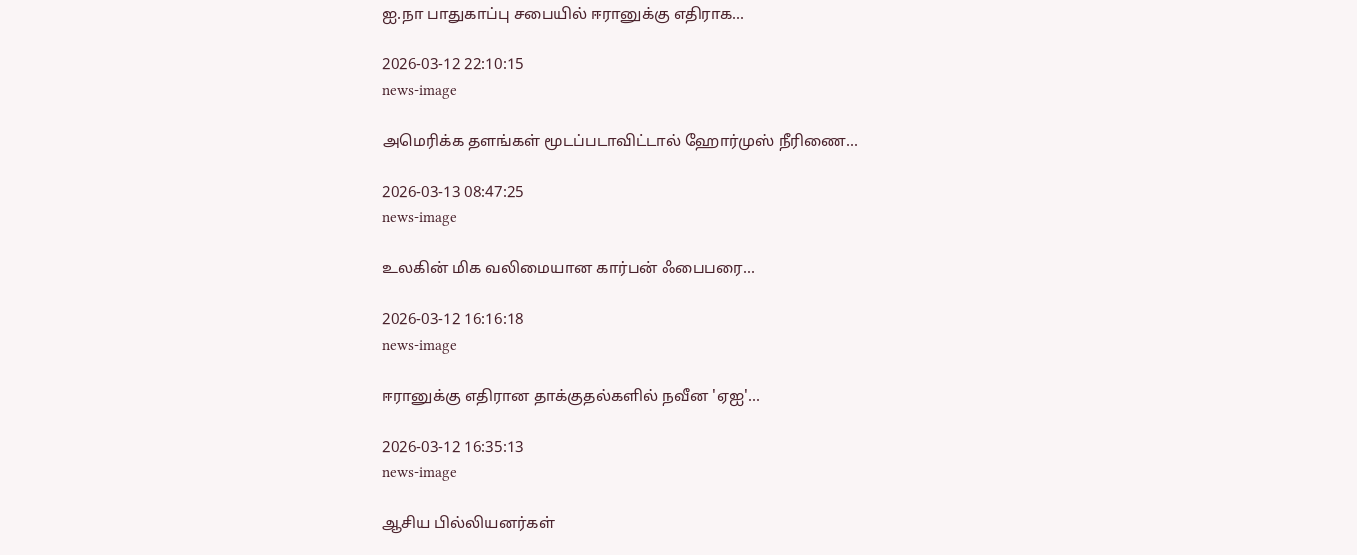ஐ.நா பாதுகாப்பு சபையில் ஈரானுக்கு எதிராக...

2026-03-12 22:10:15
news-image

அமெரிக்க தளங்கள் மூடப்படாவிட்டால் ஹோர்முஸ் நீரிணை...

2026-03-13 08:47:25
news-image

உலகின் மிக வலிமையான கார்பன் ஃபைபரை...

2026-03-12 16:16:18
news-image

ஈரானுக்கு எதிரான தாக்குதல்களில் நவீன 'ஏஐ'...

2026-03-12 16:35:13
news-image

ஆசிய பில்லியனர்கள்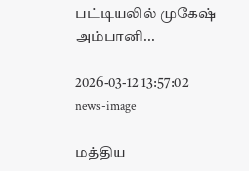பட்டியலில் முகேஷ் அம்பானி...

2026-03-12 13:57:02
news-image

மத்திய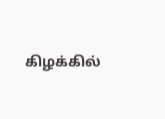கிழக்கில்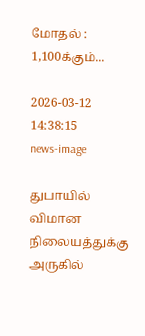மோதல் : 1,100க்கும்...

2026-03-12 14:38:15
news-image

துபாயில் விமான நிலையத்துக்கு அருகில்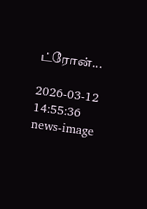ட்ரோன்...

2026-03-12 14:55:36
news-image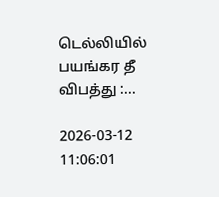டெல்லியில் பயங்கர தீ விபத்து :...

2026-03-12 11:06:01